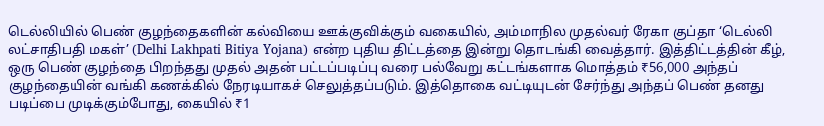டெல்லியில் பெண் குழந்தைகளின் கல்வியை ஊக்குவிக்கும் வகையில், அம்மாநில முதல்வர் ரேகா குப்தா ‘டெல்லி லட்சாதிபதி மகள்’ (Delhi Lakhpati Bitiya Yojana) என்ற புதிய திட்டத்தை இன்று தொடங்கி வைத்தார். இத்திட்டத்தின் கீழ், ஒரு பெண் குழந்தை பிறந்தது முதல் அதன் பட்டப்படிப்பு வரை பல்வேறு கட்டங்களாக மொத்தம் ₹56,000 அந்தப் குழந்தையின் வங்கி கணக்கில் நேரடியாகச் செலுத்தப்படும். இத்தொகை வட்டியுடன் சேர்ந்து அந்தப் பெண் தனது படிப்பை முடிக்கும்போது, கையில் ₹1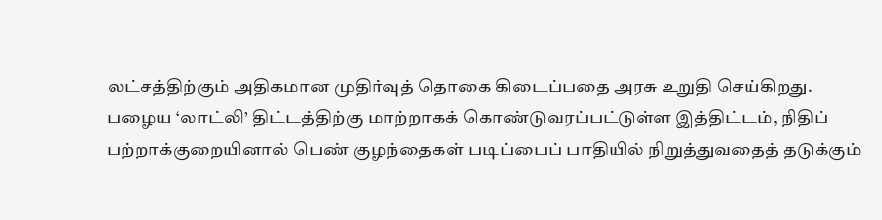லட்சத்திற்கும் அதிகமான முதிர்வுத் தொகை கிடைப்பதை அரசு உறுதி செய்கிறது.
பழைய ‘லாட்லி’ திட்டத்திற்கு மாற்றாகக் கொண்டுவரப்பட்டுள்ள இத்திட்டம், நிதிப் பற்றாக்குறையினால் பெண் குழந்தைகள் படிப்பைப் பாதியில் நிறுத்துவதைத் தடுக்கும்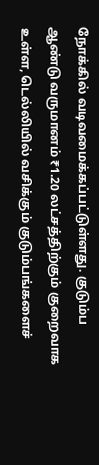நோக்கில் வடிவமைக்கப்பட்டுள்ளது. குடும்ப ஆண்டு வருமானம் ₹1.20 லட்சத்திற்கும் குறைவாக உள்ள, டெல்லியில் வசிக்கும் குடும்பங்களைச்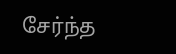சேர்ந்த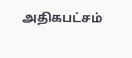அதிகபட்சம்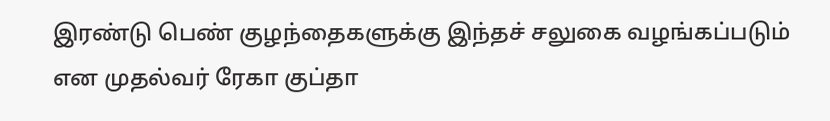இரண்டு பெண் குழந்தைகளுக்கு இந்தச் சலுகை வழங்கப்படும் என முதல்வர் ரேகா குப்தா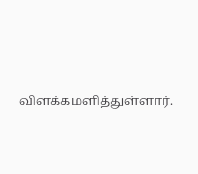விளக்கமளித்துள்ளார்.